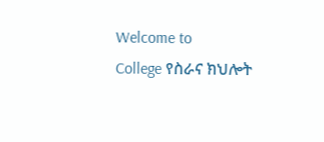Welcome to
College የስራና ክህሎት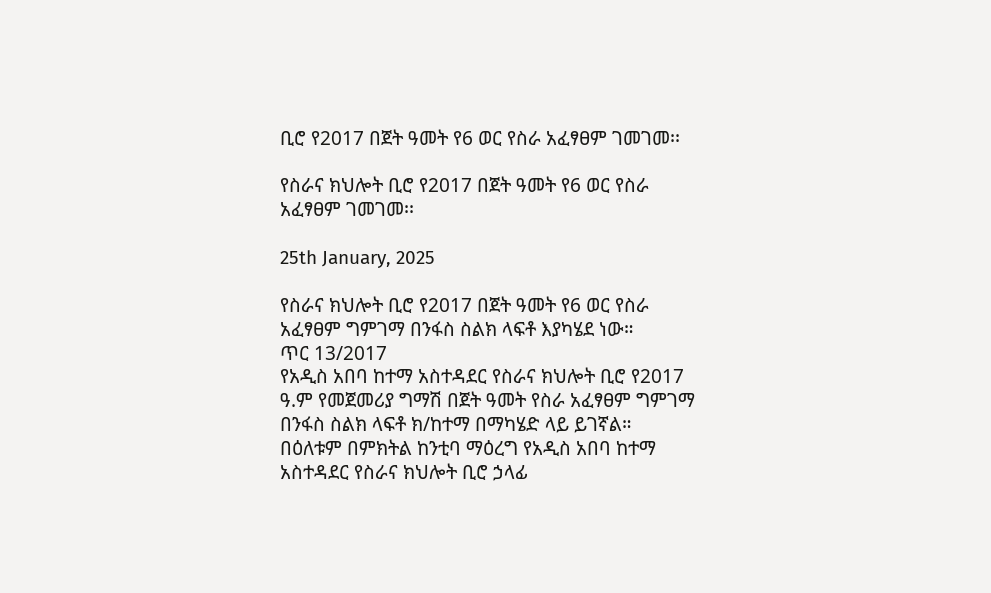ቢሮ የ2017 በጀት ዓመት የ6 ወር የስራ አፈፃፀም ገመገመ፡፡

የስራና ክህሎት ቢሮ የ2017 በጀት ዓመት የ6 ወር የስራ አፈፃፀም ገመገመ፡፡

25th January, 2025

የስራና ክህሎት ቢሮ የ2017 በጀት ዓመት የ6 ወር የስራ አፈፃፀም ግምገማ በንፋስ ስልክ ላፍቶ እያካሄደ ነው።
ጥር 13/2017
የአዲስ አበባ ከተማ አስተዳደር የስራና ክህሎት ቢሮ የ2017 ዓ.ም የመጀመሪያ ግማሽ በጀት ዓመት የስራ አፈፃፀም ግምገማ በንፋስ ስልክ ላፍቶ ክ/ከተማ በማካሄድ ላይ ይገኛል።
በዕለቱም በምክትል ከንቲባ ማዕረግ የአዲስ አበባ ከተማ አስተዳደር የስራና ክህሎት ቢሮ ኃላፊ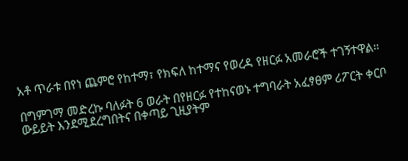አቶ ጥራቱ በየነ ጨምሮ የከተማ፣ የክፍለ ከተማና የወረዳ የዘርፉ አመራሮች ተገኝተዋል።

በግምገማ መድረኩ ባለፉት 6 ወራት በየዘርፉ የተከናወኑ ተግባራት አፈፃፀም ሪፖርት ቀርቦ ውይይት እንደሚደረግበትና በቀጣይ ጊዚያትም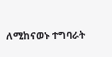ለሚከናወኑ ተግባራት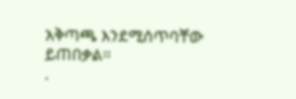አቅጣጫ እንደሚሰጥባቸው ይጠበቃል።
.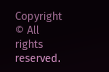Copyright © All rights reserved.